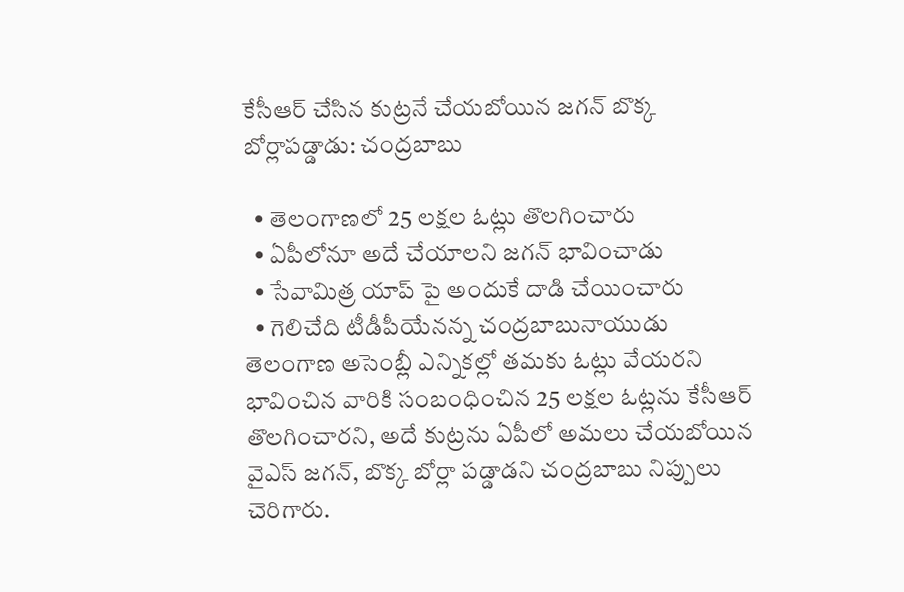కేసీఆర్ చేసిన కుట్రనే చేయబోయిన జగన్ బొక్క బోర్లాపడ్డాడు: చంద్రబాబు

  • తెలంగాణలో 25 లక్షల ఓట్లు తొలగించారు
  • ఏపీలోనూ అదే చేయాలని జగన్ భావించాడు
  • సేవామిత్ర యాప్ పై అందుకే దాడి చేయించారు
  • గెలిచేది టీడీపీయేనన్న చంద్రబాబునాయుడు
తెలంగాణ అసెంబ్లీ ఎన్నికల్లో తమకు ఓట్లు వేయరని భావించిన వారికి సంబంధించిన 25 లక్షల ఓట్లను కేసీఆర్ తొలగించారని, అదే కుట్రను ఏపీలో అమలు చేయబోయిన వైఎస్ జగన్, బొక్క బోర్లా పడ్డాడని చంద్రబాబు నిప్పులు చెరిగారు.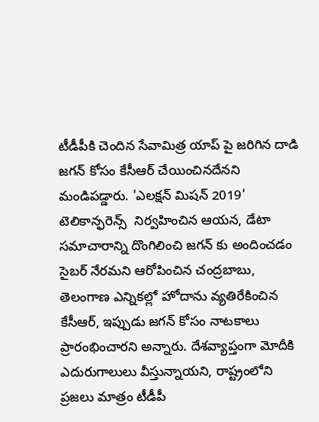టీడీపీకి చెందిన సేవామిత్ర యాప్ పై జరిగిన దాడి జగన్ కోసం కేసీఆర్ చేయించినదేనని మండిపడ్డారు. 'ఎలక్షన్ మిషన్ 2019' టెలికాన్ఫరెన్స్  నిర్వహించిన ఆయన, డేటా సమాచారాన్ని దొంగిలించి జగన్ కు అందించడం సైబర్ నేరమని ఆరోపించిన చంద్రబాబు, తెలంగాణ ఎన్నికల్లో హోదాను వ్యతిరేకించిన కేసీఆర్, ఇప్పుడు జగన్ కోసం నాటకాలు ప్రారంభించారని అన్నారు. దేశవ్యాప్తంగా మోదీకి ఎదురుగాలులు వీస్తున్నాయని, రాష్ట్రంలోని ప్రజలు మాత్రం టీడీపీ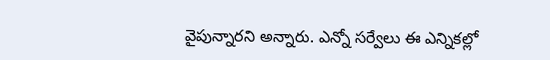వైపున్నారని అన్నారు. ఎన్నో సర్వేలు ఈ ఎన్నికల్లో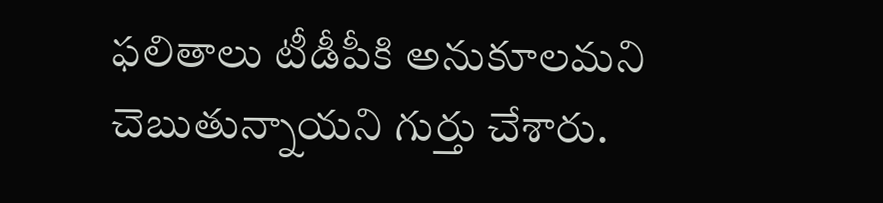ఫలితాలు టీడీపీకి అనుకూలమని చెబుతున్నాయని గుర్తు చేశారు.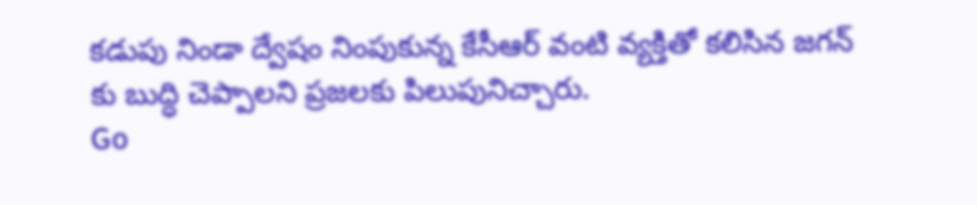కడుపు నిండా ద్వేషం నింపుకున్న కేసీఆర్ వంటి వ్యక్తితో కలిసిన జగన్ కు బుద్ధి చెప్పాలని ప్రజలకు పిలుపునిచ్చారు.
Go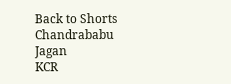Back to Shorts
Chandrababu
Jagan
KCR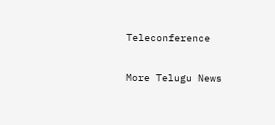Teleconference

More Telugu News